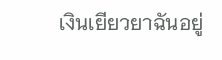เงินเยียวยาฉันอยู่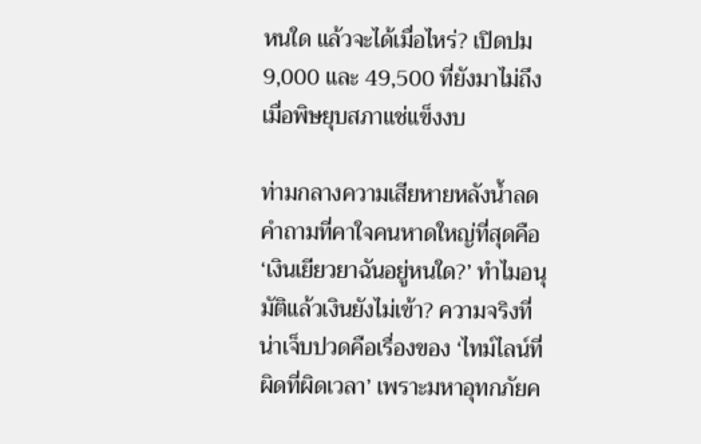หนใด แล้วจะได้เมื่อไหร่? เปิดปม 9,000 และ 49,500 ที่ยังมาไม่ถึง เมื่อพิษยุบสภาแช่แข็งงบ

ท่ามกลางความเสียหายหลังน้ำลด คำถามที่คาใจคนหาดใหญ่ที่สุดคือ ‘เงินเยียวยาฉันอยู่หนใด?’ ทำไมอนุมัติแล้วเงินยังไม่เข้า? ความจริงที่น่าเจ็บปวดคือเรื่องของ ‘ไทม์ไลน์ที่ผิดที่ผิดเวลา’ เพราะมหาอุทกภัยค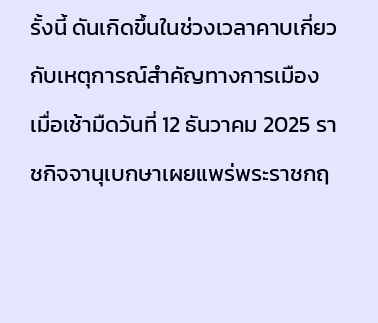รั้งนี้ ดันเกิดขึ้นในช่วงเวลาคาบเกี่ยวกับเหตุการณ์สำคัญทางการเมือง เมื่อเช้ามืดวันที่ 12 ธันวาคม 2025 ราชกิจจานุเบกษาเผยแพร่พระราชกฤ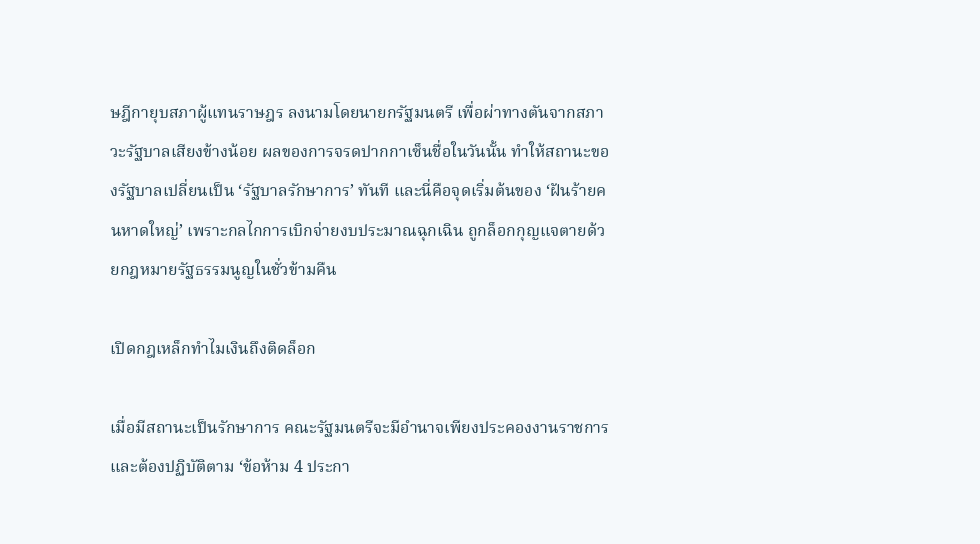ษฎีกายุบสภาผู้แทนราษฎร ลงนามโดยนายกรัฐมนตรี เพื่อผ่าทางตันจากสภาวะรัฐบาลเสียงข้างน้อย ผลของการจรดปากกาเซ็นชื่อในวันนั้น ทำให้สถานะของรัฐบาลเปลี่ยนเป็น ‘รัฐบาลรักษาการ’ ทันที และนี่คือจุดเริ่มต้นของ ‘ฝันร้ายคนหาดใหญ่’ เพราะกลไกการเบิกจ่ายงบประมาณฉุกเฉิน ถูกล็อกกุญแจตายด้วยกฎหมายรัฐธรรมนูญในชั่วข้ามคืน

เปิดกฎเหล็กทำไมเงินถึงติดล็อก

เมื่อมีสถานะเป็นรักษาการ คณะรัฐมนตรีจะมีอำนาจเพียงประคองงานราชการและต้องปฏิบัติตาม ‘ข้อห้าม 4 ประกา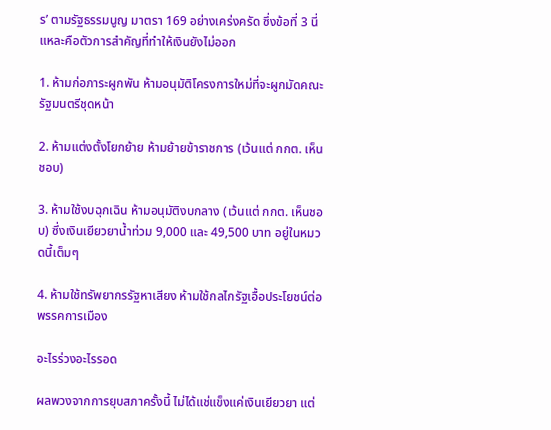ร’ ตามรัฐธรรมนูญ มาตรา 169 อย่างเคร่งครัด ซึ่งข้อที่ 3 นี่แหละคือตัวการสำคัญที่ทำให้เงินยังไม่ออก

1. ห้ามก่อภาระผูกพัน ห้ามอนุมัติโครงการใหม่ที่จะผูกมัดคณะรัฐมนตรีชุดหน้า

2. ห้ามแต่งตั้งโยกย้าย ห้ามย้ายข้าราชการ (เว้นแต่ กกต. เห็นชอบ)

3. ห้ามใช้งบฉุกเฉิน ห้ามอนุมัติงบกลาง (เว้นแต่ กกต. เห็นชอบ) ซึ่งเงินเยียวยาน้ำท่วม 9,000 และ 49,500 บาท อยู่ในหมวดนี้เต็มๆ

4. ห้ามใช้ทรัพยากรรัฐหาเสียง ห้ามใช้กลไกรัฐเอื้อประโยชน์ต่อพรรคการเมือง

อะไรร่วงอะไรรอด

ผลพวงจากการยุบสภาครั้งนี้ ไม่ได้แช่แข็งแค่เงินเยียวยา แต่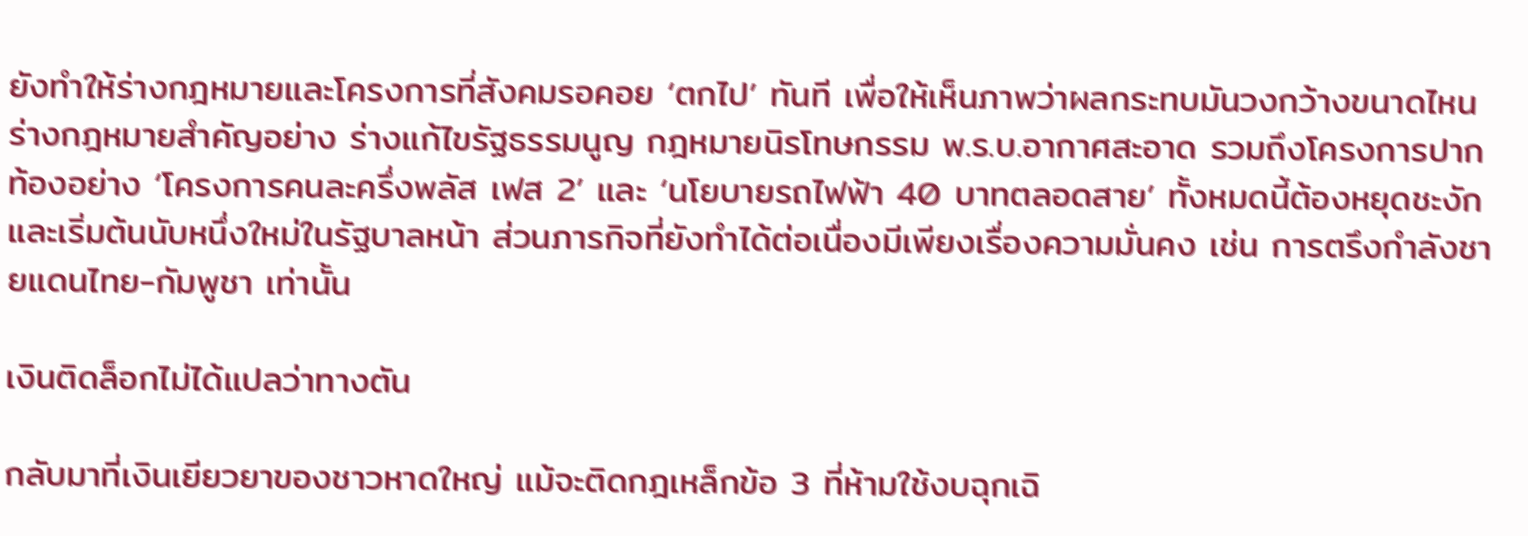ยังทำให้ร่างกฎหมายและโครงการที่สังคมรอคอย ‘ตกไป’ ทันที เพื่อให้เห็นภาพว่าผลกระทบมันวงกว้างขนาดไหน ร่างกฎหมายสำคัญอย่าง ร่างแก้ไขรัฐธรรมนูญ กฎหมายนิรโทษกรรม พ.ร.บ.อากาศสะอาด รวมถึงโครงการปากท้องอย่าง ‘โครงการคนละครึ่งพลัส เฟส 2’ และ ‘นโยบายรถไฟฟ้า 40 บาทตลอดสาย’ ทั้งหมดนี้ต้องหยุดชะงักและเริ่มต้นนับหนึ่งใหม่ในรัฐบาลหน้า ส่วนภารกิจที่ยังทำได้ต่อเนื่องมีเพียงเรื่องความมั่นคง เช่น การตรึงกำลังชายแดนไทย-กัมพูชา เท่านั้น

เงินติดล็อกไม่ได้แปลว่าทางตัน

กลับมาที่เงินเยียวยาของชาวหาดใหญ่ แม้จะติดกฎเหล็กข้อ 3 ที่ห้ามใช้งบฉุกเฉิ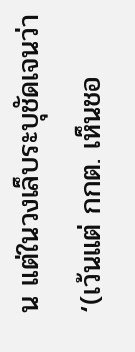น แต่ในวงเล็บระบุชัดเจนว่า ‘(เว้นแต่ กกต. เห็นชอ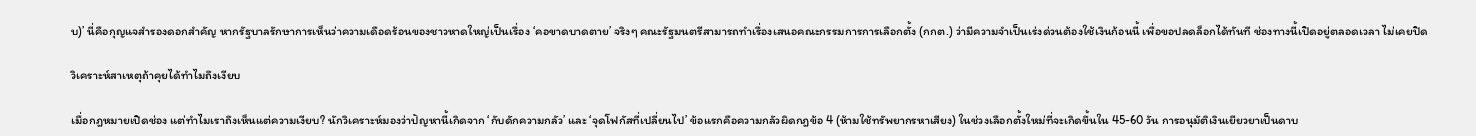บ)’ นี่คือกุญแจสำรองดอกสำคัญ หากรัฐบาลรักษาการเห็นว่าความเดือดร้อนของชาวหาดใหญ่เป็นเรื่อง ‘คอขาดบาดตาย’ จริงๆ คณะรัฐมนตรีสามารถทำเรื่องเสนอคณะกรรมการการเลือกตั้ง (กกต.) ว่ามีความจำเป็นเร่งด่วนต้องใช้เงินก้อนนี้ เพื่อขอปลดล็อกได้ทันที ช่องทางนี้เปิดอยู่ตลอดเวลา ไม่เคยปิด

วิเคราะห์สาเหตุถ้าคุยได้ทำไมถึงเงียบ

เมื่อกฎหมายเปิดช่อง แต่ทำไมเราถึงเห็นแต่ความเงียบ? นักวิเคราะห์มองว่าปัญหานี้เกิดจาก ‘กับดักความกลัว’ และ ‘จุดโฟกัสที่เปลี่ยนไป’ ข้อแรกคือความกลัวผิดกฎข้อ 4 (ห้ามใช้ทรัพยากรหาเสียง) ในช่วงเลือกตั้งใหม่ที่จะเกิดขึ้นใน 45-60 วัน การอนุมัติเงินเยียวยาเป็นดาบ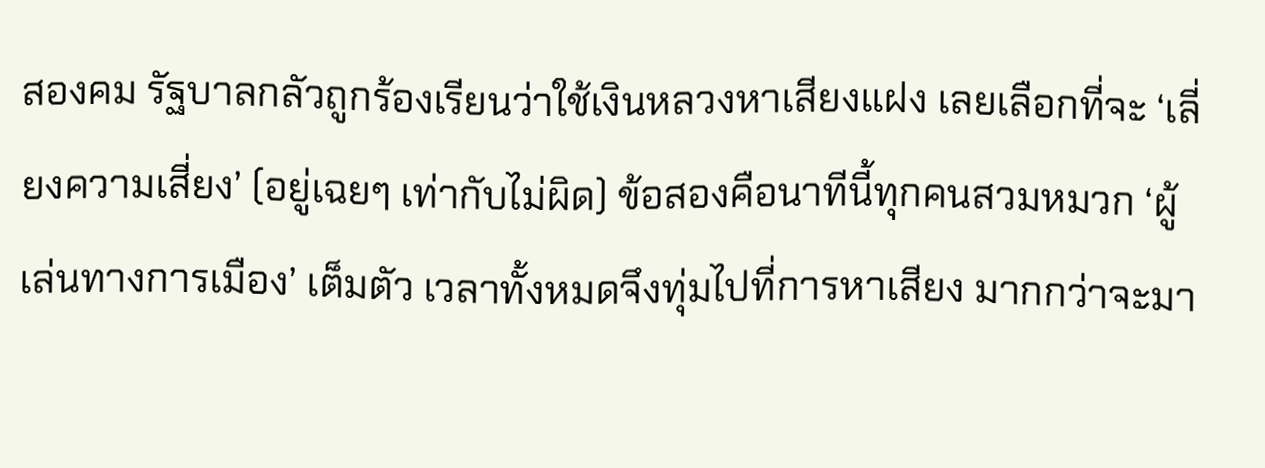สองคม รัฐบาลกลัวถูกร้องเรียนว่าใช้เงินหลวงหาเสียงแฝง เลยเลือกที่จะ ‘เลี่ยงความเสี่ยง’ (อยู่เฉยๆ เท่ากับไม่ผิด) ข้อสองคือนาทีนี้ทุกคนสวมหมวก ‘ผู้เล่นทางการเมือง’ เต็มตัว เวลาทั้งหมดจึงทุ่มไปที่การหาเสียง มากกว่าจะมา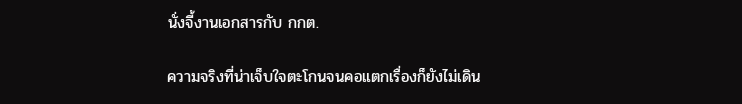นั่งจี้งานเอกสารกับ กกต.

ความจริงที่น่าเจ็บใจตะโกนจนคอแตกเรื่องก็ยังไม่เดิน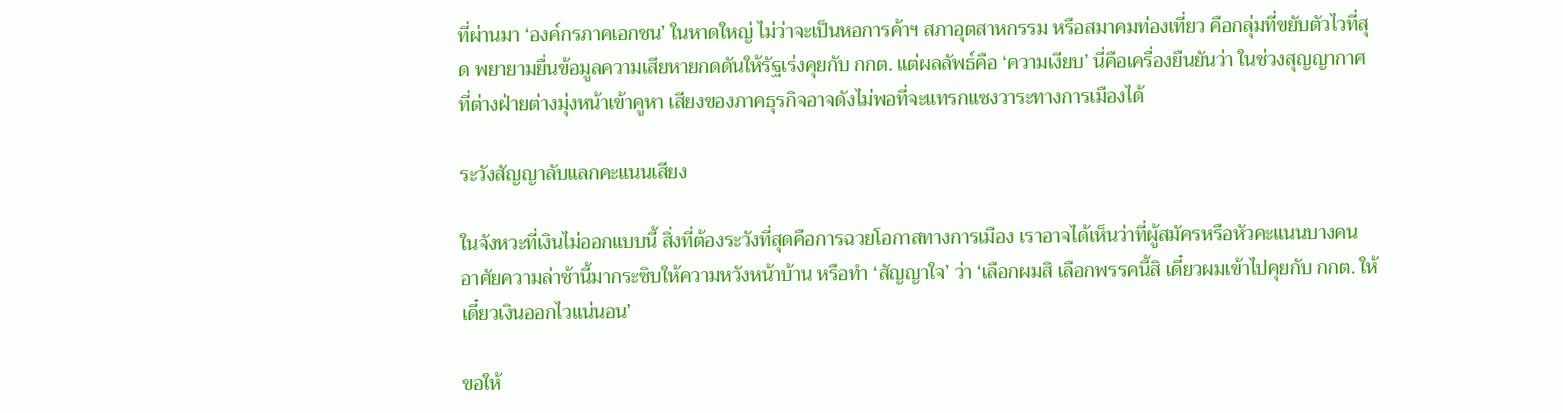ที่ผ่านมา ‘องค์กรภาคเอกชน’ ในหาดใหญ่ ไม่ว่าจะเป็นหอการค้าฯ สภาอุตสาหกรรม หรือสมาคมท่องเที่ยว คือกลุ่มที่ขยับตัวไวที่สุด พยายามยื่นข้อมูลความเสียหายกดดันให้รัฐเร่งคุยกับ กกต. แต่ผลลัพธ์คือ ‘ความเงียบ’ นี่คือเครื่องยืนยันว่า ในช่วงสุญญากาศที่ต่างฝ่ายต่างมุ่งหน้าเข้าคูหา เสียงของภาคธุรกิจอาจดังไม่พอที่จะแทรกแซงวาระทางการเมืองได้

ระวังสัญญาลับแลกคะแนนเสียง

ในจังหวะที่เงินไม่ออกแบบนี้ สิ่งที่ต้องระวังที่สุดคือการฉวยโอกาสทางการเมือง เราอาจได้เห็นว่าที่ผู้สมัครหรือหัวคะแนนบางคน อาศัยความล่าช้านี้มากระซิบให้ความหวังหน้าบ้าน หรือทำ ‘สัญญาใจ’ ว่า ‘เลือกผมสิ เลือกพรรคนี้สิ เดี๋ยวผมเข้าไปคุยกับ กกต. ให้ เดี๋ยวเงินออกไวแน่นอน’

ขอให้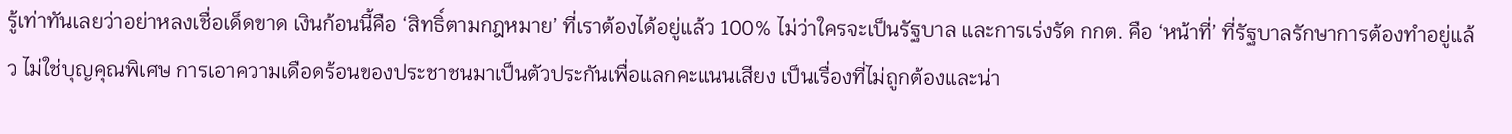รู้เท่าทันเลยว่าอย่าหลงเชื่อเด็ดขาด เงินก้อนนี้คือ ‘สิทธิ์ตามกฎหมาย’ ที่เราต้องได้อยู่แล้ว 100% ไม่ว่าใครจะเป็นรัฐบาล และการเร่งรัด กกต. คือ ‘หน้าที่’ ที่รัฐบาลรักษาการต้องทำอยู่แล้ว ไม่ใช่บุญคุณพิเศษ การเอาความเดือดร้อนของประชาชนมาเป็นตัวประกันเพื่อแลกคะแนนเสียง เป็นเรื่องที่ไม่ถูกต้องและน่า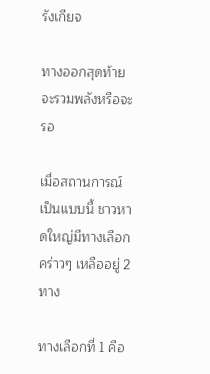รังเกียจ

ทางออกสุดท้ายจะรวมพลังหรือจะรอ

เมื่อสถานการณ์เป็นแบบนี้ ชาวหาดใหญ่มีทางเลือกคร่าวๆ เหลืออยู่ 2 ทาง

ทางเลือกที่ 1 คือ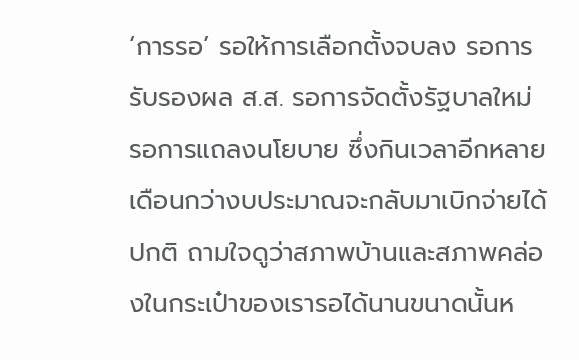‘การรอ’ รอให้การเลือกตั้งจบลง รอการรับรองผล ส.ส. รอการจัดตั้งรัฐบาลใหม่ รอการแถลงนโยบาย ซึ่งกินเวลาอีกหลายเดือนกว่างบประมาณจะกลับมาเบิกจ่ายได้ปกติ ถามใจดูว่าสภาพบ้านและสภาพคล่องในกระเป๋าของเรารอได้นานขนาดนั้นห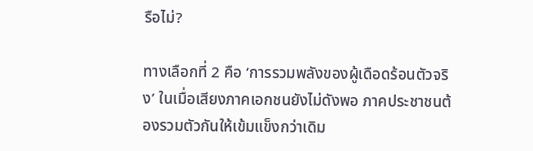รือไม่?

ทางเลือกที่ 2 คือ ‘การรวมพลังของผู้เดือดร้อนตัวจริง’ ในเมื่อเสียงภาคเอกชนยังไม่ดังพอ ภาคประชาชนต้องรวมตัวกันให้เข้มแข็งกว่าเดิม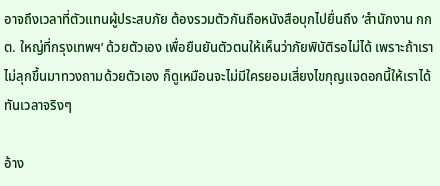อาจถึงเวลาที่ตัวแทนผู้ประสบภัย ต้องรวมตัวกันถือหนังสือบุกไปยื่นถึง ‘สำนักงาน กกต. ใหญ่ที่กรุงเทพฯ’ ด้วยตัวเอง เพื่อยืนยันตัวตนให้เห็นว่าภัยพิบัติรอไม่ได้ เพราะถ้าเราไม่ลุกขึ้นมาทวงถามด้วยตัวเอง ก็ดูเหมือนจะไม่มีใครยอมเสี่ยงไขกุญแจดอกนี้ให้เราได้ทันเวลาจริงๆ

อ้าง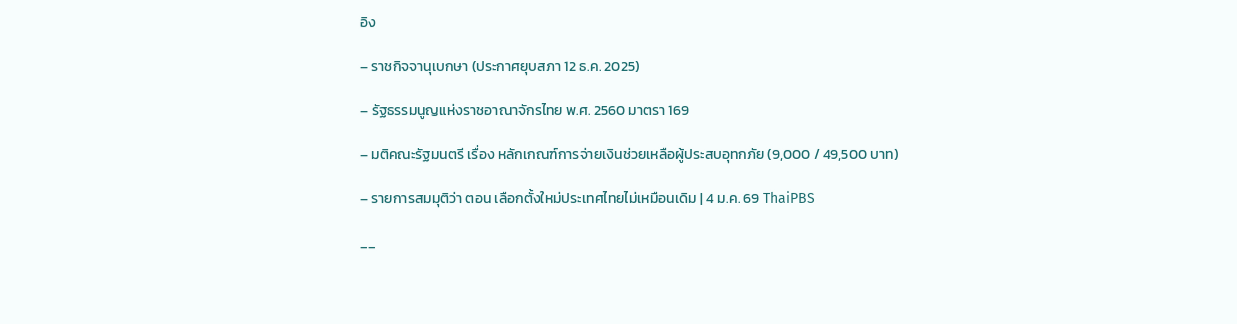อิง

– ราชกิจจานุเบกษา (ประกาศยุบสภา 12 ธ.ค. 2025)

– รัฐธรรมนูญแห่งราชอาณาจักรไทย พ.ศ. 2560 มาตรา 169

– มติคณะรัฐมนตรี เรื่อง หลักเกณฑ์การจ่ายเงินช่วยเหลือผู้ประสบอุทกภัย (9,000 / 49,500 บาท)

– รายการสมมุติว่า ตอน เลือกตั้งใหม่ประเทศไทยไม่เหมือนเดิม | 4 ม.ค. 69 ThaiPBS

__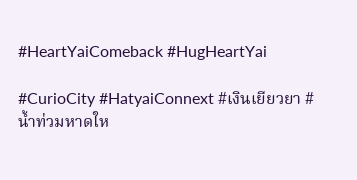#HeartYaiComeback #HugHeartYai

#CurioCity #HatyaiConnext #เงินเยียวยา #น้ำท่วมหาดให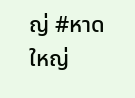ญ่ #หาดใหญ่